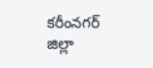కరీంనగర్ జిల్లా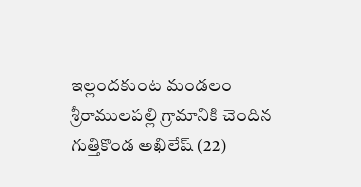ఇల్లందకుంట మండలం శ్రీరాములపల్లి గ్రామానికి చెందిన గుత్తికొండ అఖిలేష్ (22)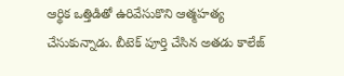ఆర్థిక ఒత్తిడితో ఉరివేసుకొని ఆత్మహత్య చేసుకున్నాడు. బీటెక్ పూర్తి చేసిన అతడు కాలేజ్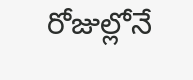రోజుల్లోనే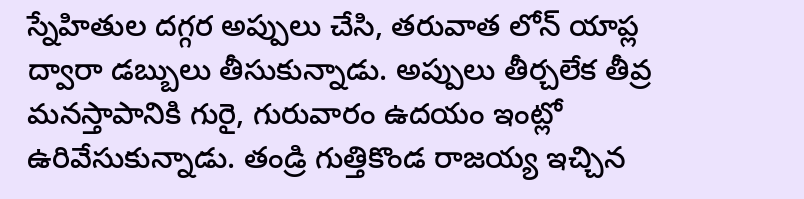స్నేహితుల దగ్గర అప్పులు చేసి, తరువాత లోన్ యాప్ల ద్వారా డబ్బులు తీసుకున్నాడు. అప్పులు తీర్చలేక తీవ్ర మనస్తాపానికి గురై, గురువారం ఉదయం ఇంట్లో ఉరివేసుకున్నాడు. తండ్రి గుత్తికొండ రాజయ్య ఇచ్చిన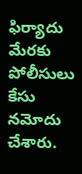ఫిర్యాదు మేరకు పోలీసులు కేసు నమోదు చేశారు.